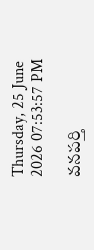Thursday, 25 June 2026 07:53:57 PM

వనపర్తి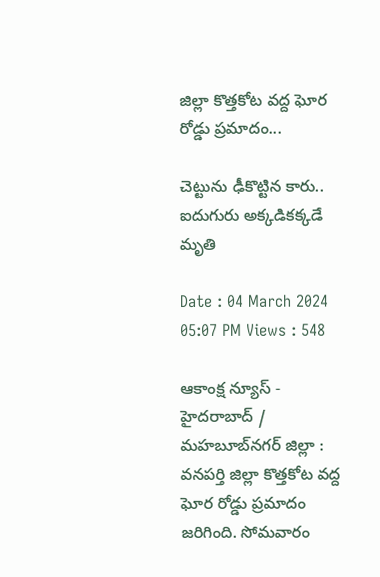జిల్లా కొత్తకోట వద్ద ఘోర రోడ్డు ప్రమాదం...

చెట్టును ఢీకొట్టిన కారు.. ఐదుగురు అక్కడికక్కడే మృతి

Date : 04 March 2024 05:07 PM Views : 548

ఆకాంక్ష న్యూస్ - హైదరాబాద్ / మహబూబ్‌నగర్‌ జిల్లా : వనపర్తి జిల్లా కొత్తకోట వద్ద ఘోర రోడ్డు ప్రమాదం జరిగింది. సోమవారం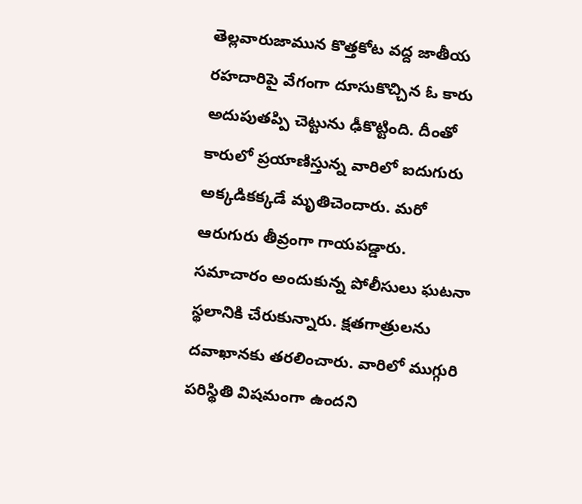తెల్లవారుజామున కొత్తకోట వద్ద జాతీయ రహదారిపై వేగంగా దూసుకొచ్చిన ఓ కారు అదుపుతప్పి చెట్టును ఢీకొట్టింది. దీంతో కారులో ప్రయాణిస్తున్న వారిలో ఐదుగురు అక్కడికక్కడే మృతిచెందారు. మరో ఆరుగురు తీవ్రంగా గాయపడ్డారు. సమాచారం అందుకున్న పోలీసులు ఘటనా స్థలానికి చేరుకున్నారు. క్షతగాత్రులను దవాఖానకు తరలించారు. వారిలో ముగ్గురి పరిస్థితి విషమంగా ఉందని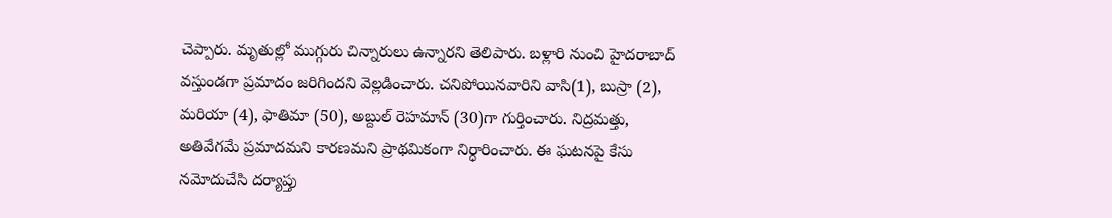చెప్పారు. మృతుల్లో ముగ్గురు చిన్నారులు ఉన్నారని తెలిపారు. బళ్లారి నుంచి హైదరాబాద్‌ వస్తుండగా ప్రమాదం జరిగిందని వెల్లడించారు. చనిపోయినవారిని వాసి(1), బుస్రా (2), మరియా (4), ఫాతిమా (50), అబ్దుల్ రెహమాన్ (30)గా గుర్తించారు. నిద్రమత్తు, అతివేగమే ప్రమాదమని కారణమని ప్రాథమికంగా నిర్ధారించారు. ఈ ఘటనపై కేసు నమోదుచేసి దర్యాప్తు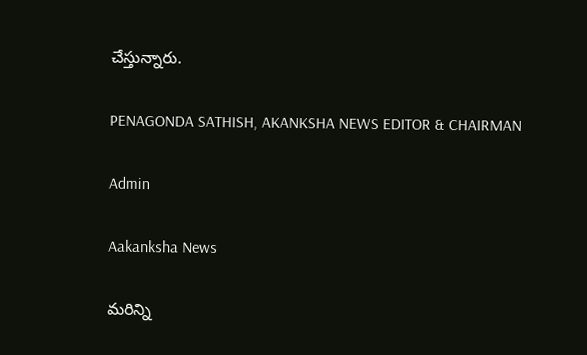చేస్తున్నారు.

PENAGONDA SATHISH, AKANKSHA NEWS EDITOR & CHAIRMAN

Admin

Aakanksha News

మరిన్ని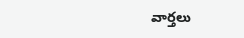వార్తలు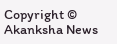Copyright © Akanksha News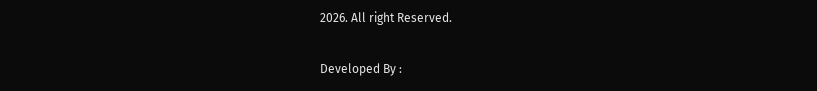2026. All right Reserved.

Developed By :